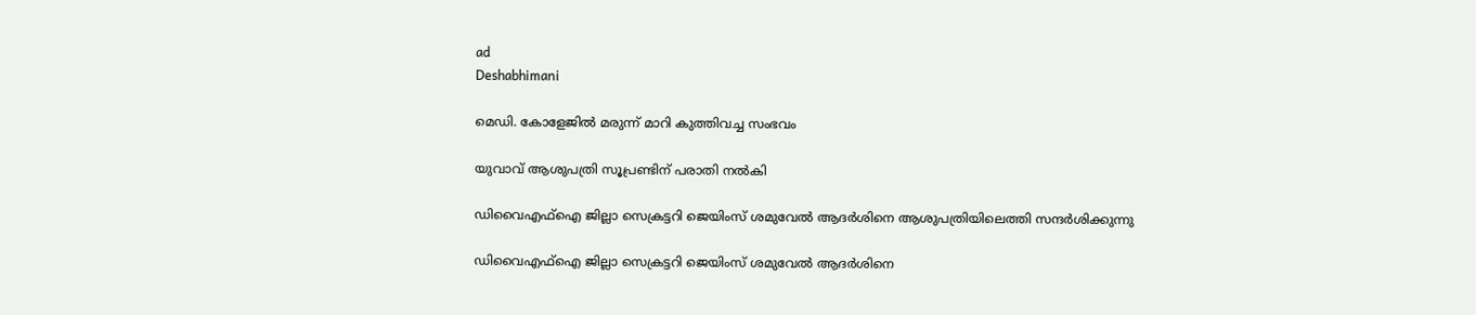ad
Deshabhimani

മെഡി. കോളേജിൽ മരുന്ന്‌ മാറി കുത്തിവച്ച സംഭവം

യുവാവ്‌ ആശുപത്രി സൂപ്രണ്ടിന്‌ പരാതി നൽകി

ഡിവൈഎഫ്ഐ ജില്ലാ സെക്രട്ടറി ജെയിംസ് ശമുവേൽ ആദർശിനെ ആശുപത്രിയിലെത്തി സന്ദർശിക്കുന്നു

ഡിവൈഎഫ്ഐ ജില്ലാ സെക്രട്ടറി ജെയിംസ് ശമുവേൽ ആദർശിനെ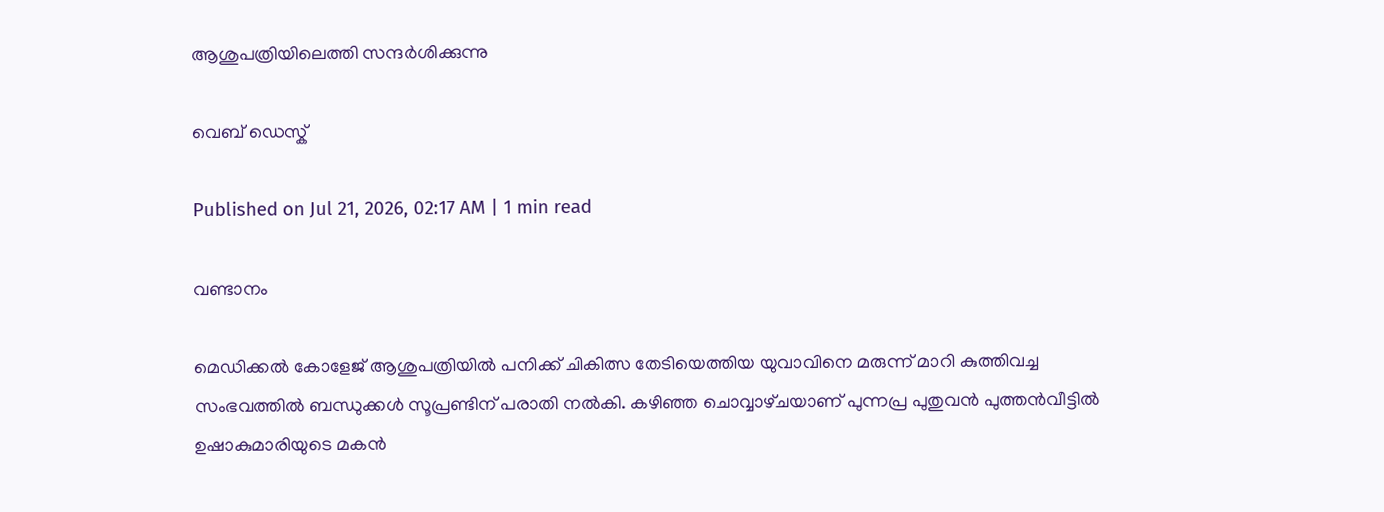ആശുപത്രിയിലെത്തി സന്ദർശിക്കുന്നു

വെബ് ഡെസ്ക്

Published on Jul 21, 2026, 02:17 AM | 1 min read

വണ്ടാനം

മെഡിക്കൽ കോളേജ് ആശുപത്രിയിൽ പനിക്ക് ചികിത്സ തേടിയെത്തിയ യുവാവിനെ മരുന്ന്‌ മാറി കുത്തിവച്ച സംഭവത്തിൽ ബന്ധുക്കൾ സൂപ്രണ്ടിന്‌ പരാതി നൽകി. കഴിഞ്ഞ ചൊവ്വാഴ്‌ചയാണ് പുന്നപ്ര പുതുവൻ പുത്തൻവീട്ടിൽ ഉഷാകുമാരിയുടെ മകൻ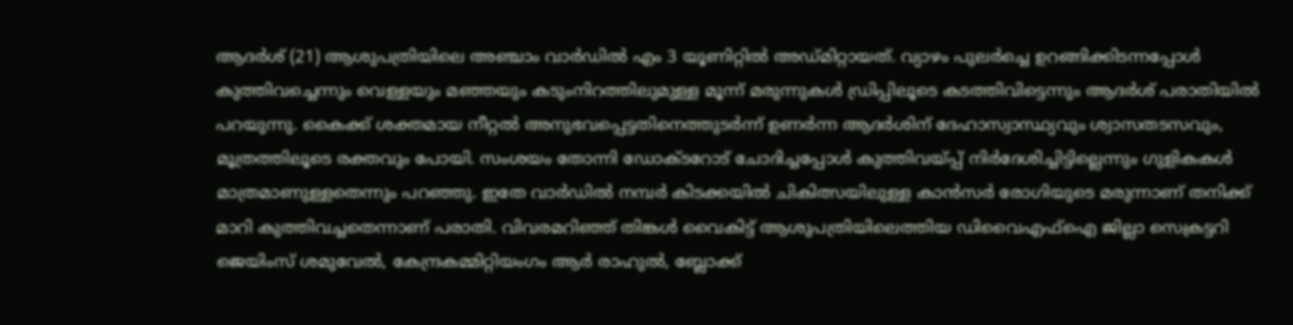ആദർശ് (21) ആശുപത്രിയിലെ അഞ്ചാം വാർഡിൽ എം 3 യൂണിറ്റിൽ അഡ്മിറ്റായത്. വ്യാഴം പുലർച്ചെ ഉറങ്ങിക്കിടന്നപ്പോൾ കുത്തിവച്ചെന്നും വെള്ളയും മഞ്ഞയും കടുംനിറത്തിലുമുള്ള മൂന്ന് മരുന്നുകൾ ഡ്രിപ്പിലൂടെ കടത്തിവിട്ടെന്നും ആദർശ് പരാതിയിൽ പറയുന്നു. കൈക്ക് ശക്തമായ നീറ്റൽ അനുഭവപ്പെട്ടതിനെത്തുടർന്ന് ഉണർന്ന ആദർശിന് ദേഹാസ്വാസ്ഥ്യവും ശ്വാസതടസവും, മൂത്രത്തിലൂടെ രക്തവും പോയി. സംശയം തോന്നി ഡോക്‌ടറോട് ചോദിച്ചപ്പോൾ കുത്തിവയ്‌പ്പ്‌ നിർദേശിച്ചിട്ടില്ലെന്നും ഗുളികകൾ മാത്രമാണുള്ളതെന്നും പറഞ്ഞു. ഇതേ വാർഡിൽ നമ്പർ കിടക്കയിൽ ചികിത്സയിലുള്ള കാൻസർ രോഗിയുടെ മരുന്നാണ് തനിക്ക് മാറി കുത്തിവച്ചതെന്നാണ്‌ പരാതി. വിവരമറിഞ്ഞ് തിങ്കൾ വൈകിട്ട് ആശുപത്രിയിലെത്തിയ ഡിവൈഎഫ്ഐ ജില്ലാ സെക്രട്ടറി ജെയിംസ് ശമുവേൽ, കേന്ദ്രകമ്മിറ്റിയംഗം ആർ രാഹുൽ, ബ്ലോക്ക്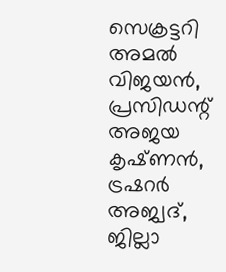സെക്രട്ടറി അമൽ വിജയൻ, പ്രസിഡന്റ്‌ അജയ കൃഷ്‌ണൻ, ട്രഷറർ അജ്വദ്, ജില്ലാ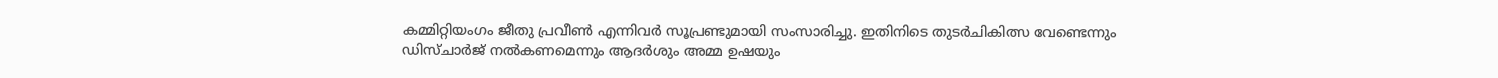കമ്മിറ്റിയംഗം ജീതു പ്രവീൺ എന്നിവർ സൂപ്രണ്ടുമായി സംസാരിച്ചു. ഇതിനിടെ തുടർചികിത്സ വേണ്ടെന്നും ഡിസ്ചാർജ് നൽകണമെന്നും ആദർശും അമ്മ ഉഷയും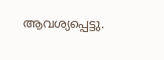ആവശ്യപ്പെട്ടു.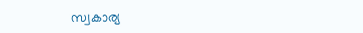സ്വകാര്യ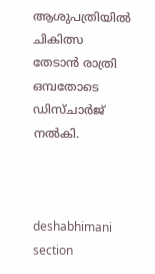ആശുപത്രിയിൽ ചികിത്സ തേടാൻ രാത്രി ഒമ്പതോടെ ഡിസ്ചാർജ് നൽകി.



deshabhimani section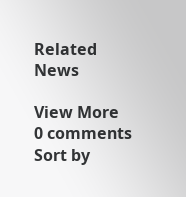Related News

View More
0 comments
Sort by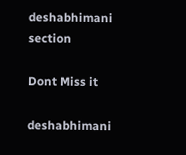deshabhimani section

Dont Miss it

deshabhimani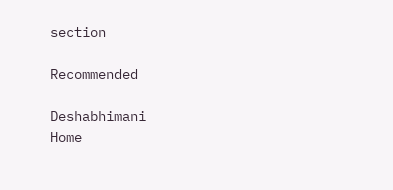section

Recommended

Deshabhimani
Home